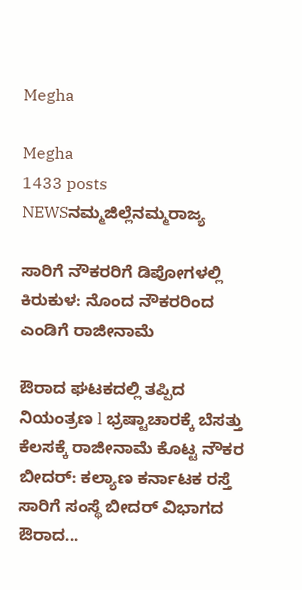Megha

Megha
1433 posts
NEWSನಮ್ಮಜಿಲ್ಲೆನಮ್ಮರಾಜ್ಯ

ಸಾರಿಗೆ ನೌಕರರಿಗೆ ಡಿಪೋಗಳಲ್ಲಿ ಕಿರುಕುಳ: ನೊಂದ ನೌಕರರಿಂದ ಎಂಡಿಗೆ ರಾಜೀನಾಮೆ

ಔರಾದ ಘಟಕದಲ್ಲಿ ತಪ್ಪಿದ ನಿಯಂತ್ರಣ l ಭ್ರಷ್ಟಾಚಾರಕ್ಕೆ ಬೆಸತ್ತು ಕೆಲಸಕ್ಕೆ ರಾಜೀನಾಮೆ ಕೊಟ್ಟ ನೌಕರ ಬೀದರ್‌: ಕಲ್ಯಾಣ ಕರ್ನಾಟಕ ರಸ್ತೆ ಸಾರಿಗೆ ಸಂಸ್ಥೆ ಬೀದರ್‌ ವಿಭಾಗದ ಔರಾದ...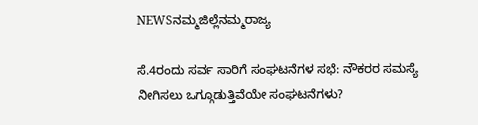NEWSನಮ್ಮಜಿಲ್ಲೆನಮ್ಮರಾಜ್ಯ

ಸೆ.4ರಂದು ಸರ್ವ ಸಾರಿಗೆ ಸಂಘಟನೆಗಳ ಸಭೆ: ನೌಕರರ ಸಮಸ್ಯೆ ನೀಗಿಸಲು ಒಗ್ಗೂಡುತ್ತಿವೆಯೇ ಸಂಘಟನೆಗಳು?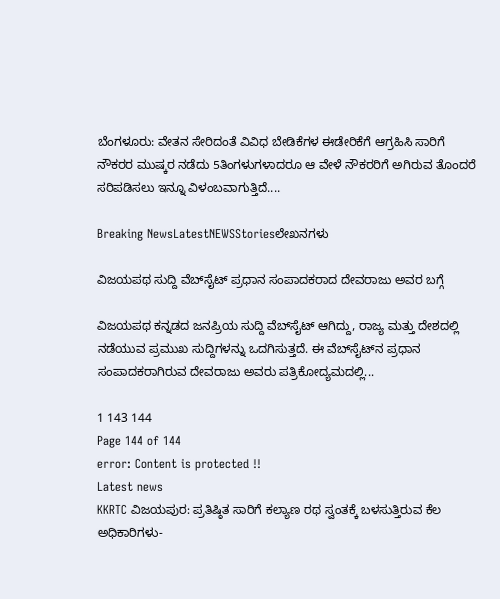ಬೆಂಗಳೂರು: ವೇತನ ಸೇರಿದಂತೆ ವಿವಿಧ ಬೇಡಿಕೆಗಳ ಈಡೇರಿಕೆಗೆ ಆಗ್ರಹಿಸಿ ಸಾರಿಗೆ ನೌಕರರ ಮುಷ್ಕರ ನಡೆದು 5ತಿಂಗಳುಗಳಾದರೂ ಆ ವೇಳೆ ನೌಕರರಿಗೆ ಅಗಿರುವ ತೊಂದರೆ ಸರಿಪಡಿಸಲು ಇನ್ನೂ ವಿಳಂಬವಾಗುತ್ತಿದೆ....

Breaking NewsLatestNEWSStoriesಲೇಖನಗಳು

ವಿಜಯಪಥ ಸುದ್ದಿ ವೆಬ್‌ಸೈಟ್ ಪ್ರಧಾನ ಸಂಪಾದಕರಾದ ದೇವರಾಜು ಅವರ ಬಗ್ಗೆ

ವಿಜಯಪಥ ಕನ್ನಡದ ಜನಪ್ರಿಯ ಸುದ್ದಿ ವೆಬ್‌ಸೈಟ್‌ ಆಗಿದ್ದು, ರಾಜ್ಯ ಮತ್ತು ದೇಶದಲ್ಲಿ ನಡೆಯುವ ಪ್ರಮುಖ ಸುದ್ದಿಗಳನ್ನು ಒದಗಿಸುತ್ತದೆ. ಈ ವೆಬ್‌ಸೈಟ್‌ನ ಪ್ರಧಾನ ಸಂಪಾದಕರಾಗಿರುವ ದೇವರಾಜು ಅವರು ಪತ್ರಿಕೋದ್ಯಮದಲ್ಲಿ...

1 143 144
Page 144 of 144
error: Content is protected !!
Latest news
KKRTC ವಿಜಯಪುರ: ಪ್ರತಿಷ್ಠಿತ ಸಾರಿಗೆ ಕಲ್ಯಾಣ ರಥ ಸ್ವಂತಕ್ಕೆ ಬಳಸುತ್ತಿರುವ ಕೆಲ ಅಧಿಕಾರಿಗಳು-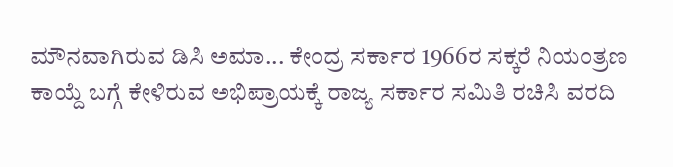ಮೌನವಾಗಿರುವ ಡಿಸಿ ಅಮಾ... ಕೇಂದ್ರ ಸರ್ಕಾರ 1966ರ ಸಕ್ಕರೆ ನಿಯಂತ್ರಣ ಕಾಯ್ದೆ ಬಗ್ಗೆ ಕೇಳಿರುವ ಅಭಿಪ್ರಾಯಕ್ಕೆ ರಾಜ್ಯ ಸರ್ಕಾರ ಸಮಿತಿ ರಚಿಸಿ ವರದಿ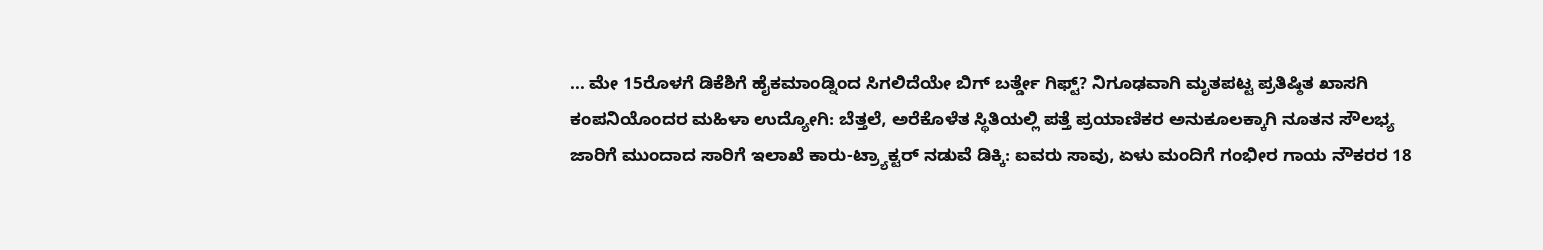... ಮೇ 15ರೊಳಗೆ ಡಿಕೆಶಿಗೆ ಹೈಕಮಾಂಡ್ನಿಂದ ಸಿಗಲಿದೆಯೇ ಬಿಗ್ ಬರ್ತ್ಡೇ ಗಿಫ್ಟ್? ನಿಗೂಢವಾಗಿ ಮೃತಪಟ್ಟ ಪ್ರತಿಷ್ಠಿತ ಖಾಸಗಿ ಕಂಪನಿಯೊಂದರ ಮಹಿಳಾ ಉದ್ಯೋಗಿ: ಬೆತ್ತಲೆ, ಅರೆಕೊಳೆತ ಸ್ಥಿತಿಯಲ್ಲಿ ಪತ್ತೆ ಪ್ರಯಾಣಿಕರ ಅನುಕೂಲಕ್ಕಾಗಿ ನೂತನ ಸೌಲಭ್ಯ ಜಾರಿಗೆ ಮುಂದಾದ ಸಾರಿಗೆ ಇಲಾಖೆ ಕಾರು-ಟ್ರ್ಯಾಕ್ಟರ್‌ ನಡುವೆ ಡಿಕ್ಕಿ: ಐವರು ಸಾವು, ಏಳು ಮಂದಿಗೆ ಗಂಭೀರ ಗಾಯ ನೌಕರರ 18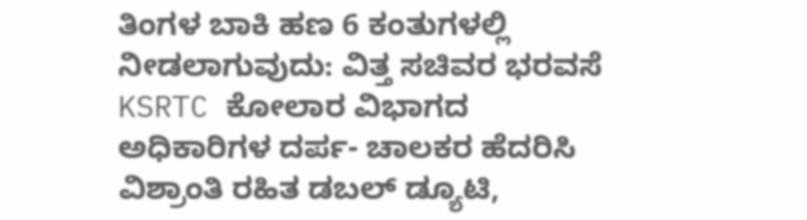ತಿಂಗಳ ಬಾಕಿ ಹಣ 6 ಕಂತುಗಳಲ್ಲಿ ನೀಡಲಾಗುವುದು: ವಿತ್ತ ಸಚಿವರ ಭರವಸೆ KSRTC ಕೋಲಾರ ವಿಭಾಗದ ಅಧಿಕಾರಿಗಳ ದರ್ಪ- ಚಾಲಕರ ಹೆದರಿಸಿ ವಿಶ್ರಾಂತಿ ರಹಿತ ಡಬಲ್‌ ಡ್ಯೂಟಿ,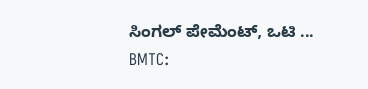ಸಿಂಗಲ್‌ ಪೇಮೆಂಟ್‌, ಒಟಿ ... BMTC: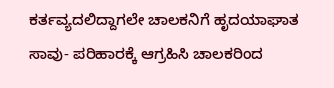ಕರ್ತವ್ಯದಲಿದ್ದಾಗಲೇ ಚಾಲಕನಿಗೆ ಹೃದಯಾಘಾತ ಸಾವು- ಪರಿಹಾರಕ್ಕೆ ಆಗ್ರಹಿಸಿ ಚಾಲಕರಿಂದ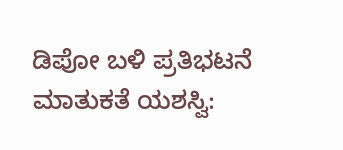ಡಿಪೋ ಬಳಿ ಪ್ರತಿಭಟನೆ ಮಾತುಕತೆ ಯಶಸ್ವಿ: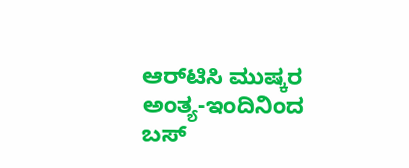ಆರ್‌ಟಿಸಿ ಮುಷ್ಕರ ಅಂತ್ಯ-ಇಂದಿನಿಂದ ಬಸ್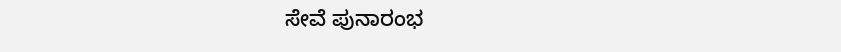ಸೇವೆ ಪುನಾರಂಭ